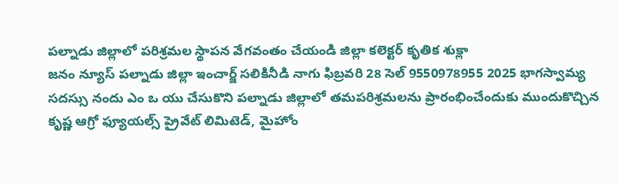పల్నాడు జిల్లాలో పరిశ్రమల స్థాపన వేగవంతం చేయండి జిల్లా కలెక్టర్ కృతిక శుక్లా
జనం న్యూస్ పల్నాడు జిల్లా ఇంచార్జ్ సలికినీడి నాగు ఫిబ్రవరి 28 సెల్ 9550978955 2025 భాగస్వామ్య సదస్సు నందు ఎం ఒ యు చేసుకొని పల్నాడు జిల్లాలో తమపరిశ్రమలను ప్రారంభించేందుకు ముందుకొచ్చిన కృష్ణ ఆగ్రో ఫ్యూయల్స్ ప్రైవేట్ లిమిటెడ్, మైహోం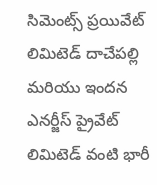సిమెంట్స్ ప్రయివేట్ లిమిటెడ్ దాచేపల్లి మరియు ఇందన ఎనర్జీస్ ప్రైవేట్ లిమిటెడ్ వంటి భారీ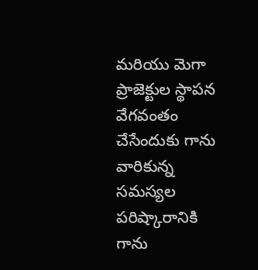మరియు మెగా ప్రాజెక్టుల స్థాపన వేగవంతం చేసేందుకు గాను వారికున్న సమస్యల పరిష్కారానికి గాను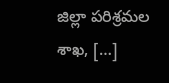జిల్లా పరిశ్రమల శాఖ, […]